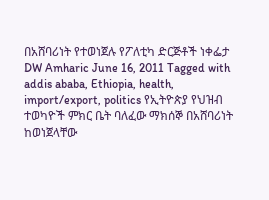በአሸባሪነት የተወነጀሉ የፖለቲካ ድርጅቶች ነቀፌታ DW Amharic June 16, 2011 Tagged with addis ababa, Ethiopia, health, import/export, politics የኢትዮጵያ የህዝብ ተወካዮች ምክር ቤት ባለፈው ማክሰኞ በአሸባሪነት ከወነጀላቸው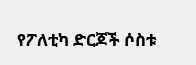የፖለቲካ ድርጆች ሶስቱ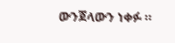ውንጀላውን ነቀፉ ።